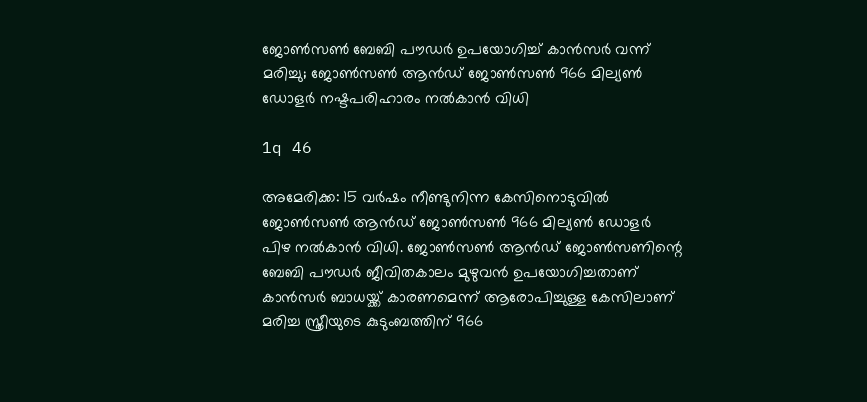ജോണ്‍സണ്‍ ബേബി പൗഡര്‍ ഉപയോഗിച്ച് കാന്‍സര്‍ വന്ന് മരിച്ചു; ജോണ്‍സണ്‍ ആന്‍ഡ് ജോണ്‍സണ്‍ 966 മില്യണ്‍ ഡോളര്‍ നഷ്ടപരിഹാരം നല്‍കാന്‍ വിധി

1q 46

അമേരിക്ക: 15 വര്‍ഷം നീണ്ടുനിന്ന കേസിനൊടുവില്‍ ജോണ്‍സണ്‍ ആന്‍ഡ് ജോണ്‍സണ്‍ 966 മില്യണ്‍ ഡോളര്‍ പിഴ നല്‍കാന്‍ വിധി. ജോണ്‍സണ്‍ ആന്‍ഡ് ജോണ്‍സണിന്റെ ബേബി പൗഡര്‍ ജീവിതകാലം മുഴുവന്‍ ഉപയോഗിച്ചതാണ് കാന്‍സര്‍ ബാധയ്ക്ക് കാരണമെന്ന് ആരോപിച്ചുള്ള കേസിലാണ് മരിച്ച സ്ത്രീയുടെ കുടുംബത്തിന് 966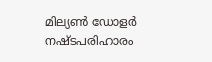മില്യണ്‍ ഡോളര്‍ നഷ്ടപരിഹാരം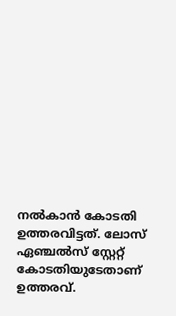നല്‍കാന്‍ കോടതി ഉത്തരവിട്ടത്. ലോസ് ഏഞ്ചല്‍സ് സ്റ്റേറ്റ് കോടതിയുടേതാണ് ഉത്തരവ്.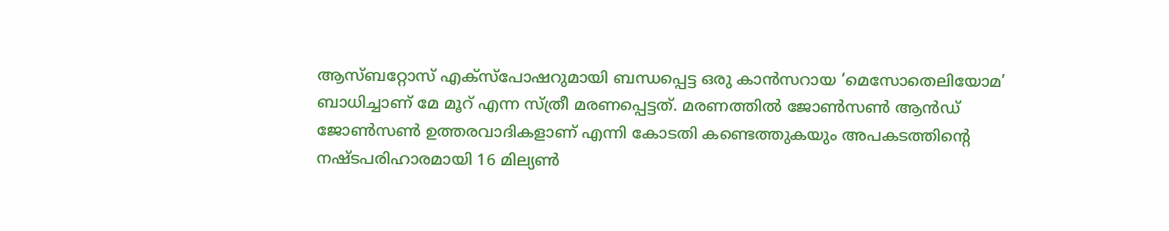ആസ്ബറ്റോസ് എക്‌സ്‌പോഷറുമായി ബന്ധപ്പെട്ട ഒരു കാന്‍സറായ ‘മെസോതെലിയോമ’ ബാധിച്ചാണ് മേ മൂറ് എന്ന സ്ത്രീ മരണപ്പെട്ടത്. മരണത്തില്‍ ജോണ്‍സണ്‍ ആന്‍ഡ് ജോണ്‍സണ്‍ ഉത്തരവാദികളാണ് എന്നി കോടതി കണ്ടെത്തുകയും അപകടത്തിന്റെ നഷ്ടപരിഹാരമായി 16 മില്യണ്‍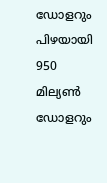ഡോളറും പിഴയായി 950 മില്യണ്‍ ഡോളറും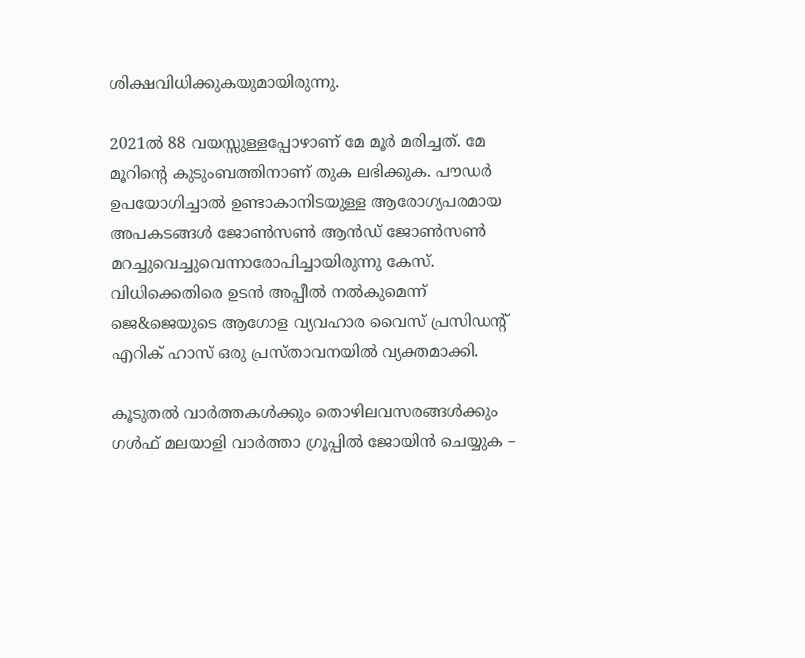ശിക്ഷവിധിക്കുകയുമായിരുന്നു.

2021ല്‍ 88 വയസ്സുള്ളപ്പോഴാണ് മേ മൂര്‍ മരിച്ചത്. മേ മൂറിന്റെ കുടുംബത്തിനാണ് തുക ലഭിക്കുക. പൗഡര്‍ ഉപയോഗിച്ചാല്‍ ഉണ്ടാകാനിടയുള്ള ആരോഗ്യപരമായ അപകടങ്ങള്‍ ജോണ്‍സണ്‍ ആന്‍ഡ് ജോണ്‍സണ്‍ മറച്ചുവെച്ചുവെന്നാരോപിച്ചായിരുന്നു കേസ്. വിധിക്കെതിരെ ഉടന്‍ അപ്പീല്‍ നല്‍കുമെന്ന് ജെ&ജെയുടെ ആഗോള വ്യവഹാര വൈസ് പ്രസിഡന്റ് എറിക് ഹാസ് ഒരു പ്രസ്താവനയില്‍ വ്യക്തമാക്കി.

കൂടുതല്‍ വാര്‍ത്തകള്‍ക്കും തൊഴിലവസരങ്ങള്‍ക്കും ഗള്‍ഫ് മലയാളി വാര്‍ത്താ ഗ്രൂപ്പില്‍ ജോയിന്‍ ചെയ്യുക –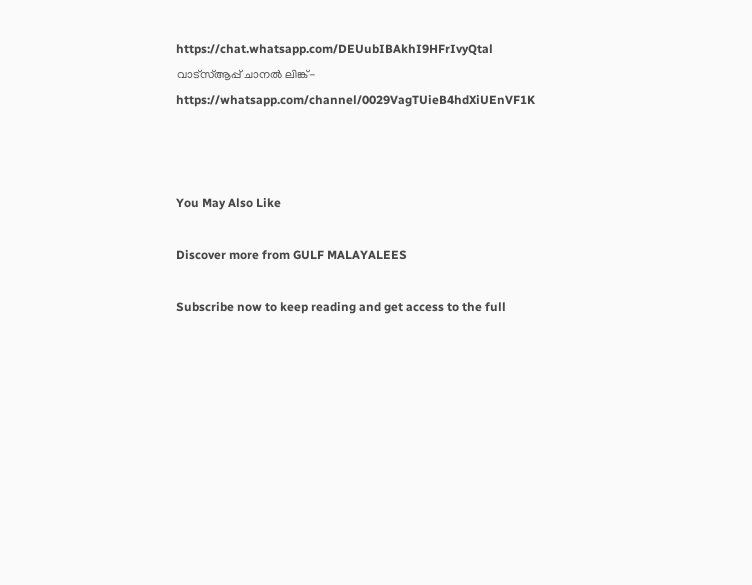https://chat.whatsapp.com/DEUubIBAkhI9HFrIvyQtal
വാട്‌സ്ആപ്പ് ചാനല്‍ ലിങ്ക്- https://whatsapp.com/channel/0029VagTUieB4hdXiUEnVF1K



You May Also Like

Discover more from GULF MALAYALEES

Subscribe now to keep reading and get access to the full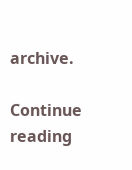archive.

Continue reading